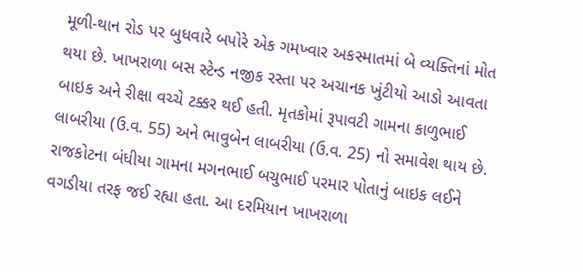મૂળી-થાન રોડ પર બુધવારે બપોરે એક ગમખ્વાર અકસ્માતમાં બે વ્યક્તિનાં મોત થયા છે. ખાખરાળા બસ સ્ટેન્ડ નજીક રસ્તા પર અચાનક ખુંટીયો આડો આવતા બાઇક અને રીક્ષા વચ્ચે ટક્કર થઈ હતી. મૃતકોમાં રૂપાવટી ગામના કાળુભાઈ લાબરીયા (ઉ.વ. 55) અને ભાવુબેન લાબરીયા (ઉ.વ. 25) નો સમાવેશ થાય છે.
રાજકોટના બંધીયા ગામના મગનભાઈ બચુભાઈ પરમાર પોતાનું બાઇક લઈને વગડીયા તરફ જઈ રહ્યા હતા. આ દરમિયાન ખાખરાળા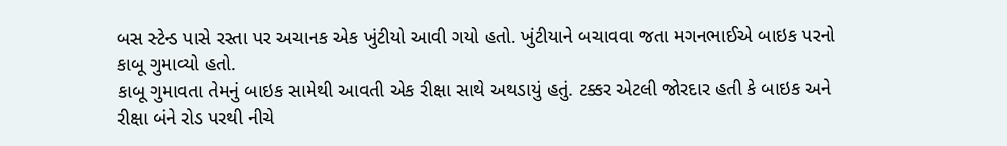બસ સ્ટેન્ડ પાસે રસ્તા પર અચાનક એક ખુંટીયો આવી ગયો હતો. ખુંટીયાને બચાવવા જતા મગનભાઈએ બાઇક પરનો કાબૂ ગુમાવ્યો હતો.
કાબૂ ગુમાવતા તેમનું બાઇક સામેથી આવતી એક રીક્ષા સાથે અથડાયું હતું. ટક્કર એટલી જોરદાર હતી કે બાઇક અને રીક્ષા બંને રોડ પરથી નીચે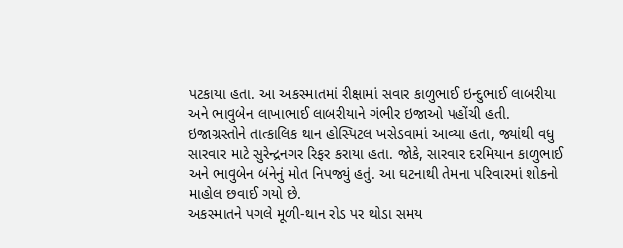પટકાયા હતા. આ અકસ્માતમાં રીક્ષામાં સવાર કાળુભાઈ ઇન્દુભાઈ લાબરીયા અને ભાવુબેન લાખાભાઈ લાબરીયાને ગંભીર ઇજાઓ પહોંચી હતી.
ઇજાગ્રસ્તોને તાત્કાલિક થાન હોસ્પિટલ ખસેડવામાં આવ્યા હતા, જ્યાંથી વધુ સારવાર માટે સુરેન્દ્રનગર રિફર કરાયા હતા. જોકે, સારવાર દરમિયાન કાળુભાઈ અને ભાવુબેન બંનેનું મોત નિપજ્યું હતું. આ ઘટનાથી તેમના પરિવારમાં શોકનો માહોલ છવાઈ ગયો છે.
અકસ્માતને પગલે મૂળી-થાન રોડ પર થોડા સમય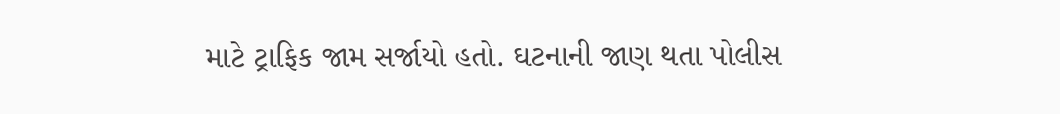માટે ટ્રાફિક જામ સર્જાયો હતો. ઘટનાની જાણ થતા પોલીસ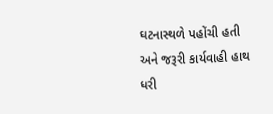ઘટનાસ્થળે પહોંચી હતી અને જરૂરી કાર્યવાહી હાથ ધરી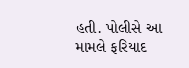હતી. પોલીસે આ મામલે ફરિયાદ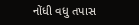નોંધી વધુ તપાસ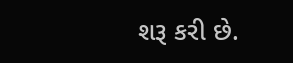શરૂ કરી છે.